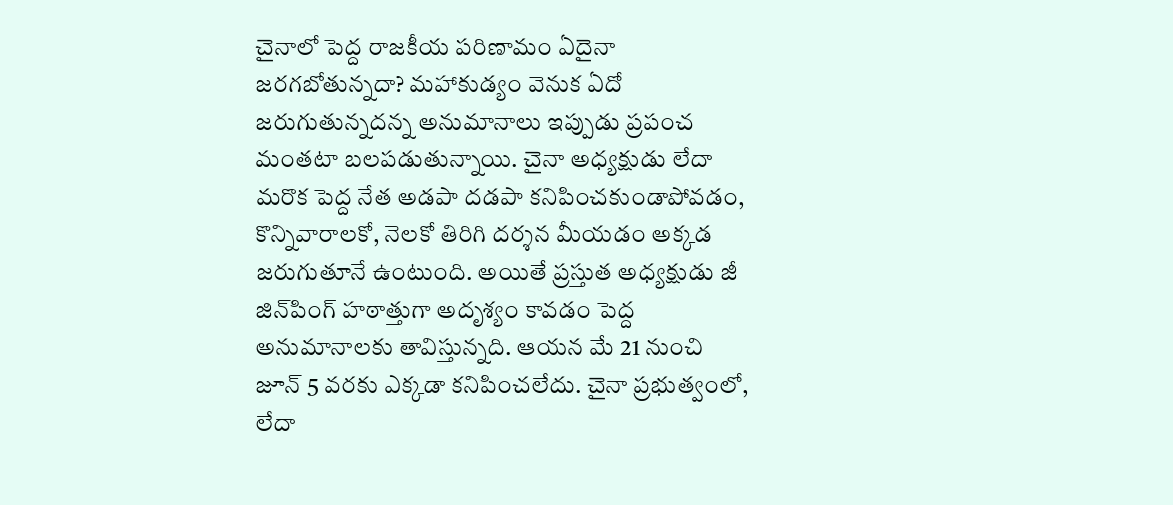చైనాలో పెద్ద రాజకీయ పరిణామం ఏదైనా జరగబోతున్నదా? మహాకుడ్యం వెనుక ఏదో జరుగుతున్నదన్న అనుమానాలు ఇప్పుడు ప్రపంచ మంతటా బలపడుతున్నాయి. చైనా అధ్యక్షుడు లేదా మరొక పెద్ద నేత అడపా దడపా కనిపించకుండాపోవడం, కొన్నివారాలకో, నెలకో తిరిగి దర్శన మీయడం అక్కడ జరుగుతూనే ఉంటుంది. అయితే ప్రస్తుత అధ్యక్షుడు జీ జిన్‌పింగ్‌ ‌హఠాత్తుగా అదృశ్యం కావడం పెద్ద అనుమానాలకు తావిస్తున్నది. ఆయన మే 21 నుంచి జూన్‌ 5 వరకు ఎక్కడా కనిపించలేదు. చైనా ప్రభుత్వంలో, లేదా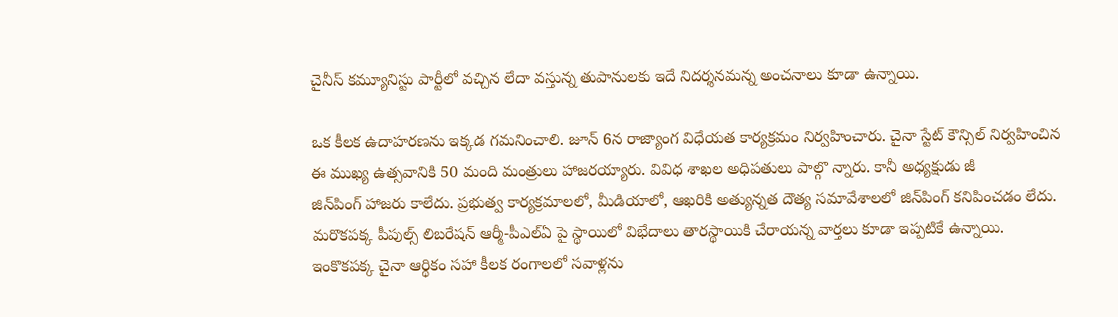చైనీస్‌ ‌కమ్యూనిస్టు పార్టీలో వచ్చిన లేదా వస్తున్న తుపానులకు ఇదే నిదర్శనమన్న అంచనాలు కూడా ఉన్నాయి.

ఒక కీలక ఉదాహరణను ఇక్కడ గమనించాలి. జూన్‌ 6న రాజ్యాంగ విధేయత కార్యక్రమం నిర్వహించారు. చైనా స్టేట్‌ ‌కౌన్సిల్‌ ‌నిర్వహించిన ఈ ముఖ్య ఉత్సవానికి 50 మంది మంత్రులు హాజరయ్యారు. వివిధ శాఖల అధిపతులు పాల్గొ న్నారు. కానీ అధ్యక్షుడు జీ జిన్‌పింగ్‌ ‌హాజరు కాలేదు. ప్రభుత్వ కార్యక్రమాలలో, మీడియాలో, ఆఖరికి అత్యున్నత దౌత్య సమావేశాలలో జిన్‌పింగ్‌ ‌కనిపించడం లేదు. మరొకపక్క పీపుల్స్ ‌లిబరేషన్‌ ఆర్మీ-పీఎల్‌ఏ ‌పై స్థాయిలో విభేదాలు తారస్థాయికి చేరాయన్న వార్తలు కూడా ఇప్పటికే ఉన్నాయి. ఇంకొకపక్క చైనా ఆర్థికం సహా కీలక రంగాలలో సవాళ్లను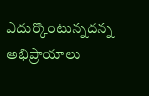ఎదుర్కొంటున్నదన్న అభిప్రాయాలు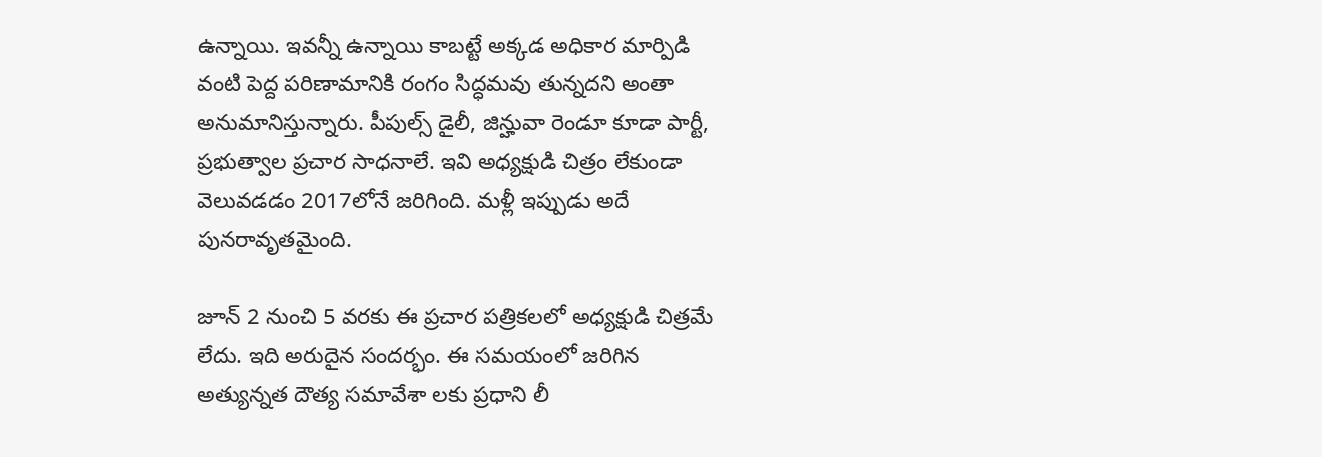ఉన్నాయి. ఇవన్నీ ఉన్నాయి కాబట్టే అక్కడ అధికార మార్పిడి వంటి పెద్ద పరిణామానికి రంగం సిద్ధమవు తున్నదని అంతా అనుమానిస్తున్నారు. పీపుల్స్ ‌డైలీ, జిన్హువా రెండూ కూడా పార్టీ, ప్రభుత్వాల ప్రచార సాధనాలే. ఇవి అధ్యక్షుడి చిత్రం లేకుండా వెలువడడం 2017లోనే జరిగింది. మళ్లీ ఇప్పుడు అదే పునరావృతమైంది.

జూన్‌ 2 నుంచి 5 వరకు ఈ ప్రచార పత్రికలలో అధ్యక్షుడి చిత్రమే లేదు. ఇది అరుదైన సందర్భం. ఈ సమయంలో జరిగిన అత్యున్నత దౌత్య సమావేశా లకు ప్రధాని లీ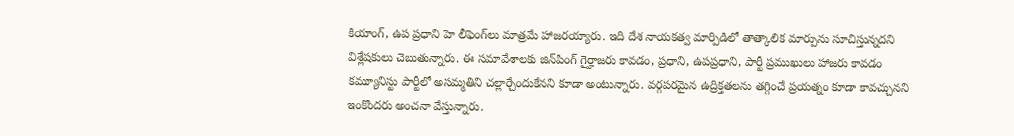కియాంగ్‌, ఉప ప్రధాని హె లీఫెంగ్‌లు మాత్రమే హాజరయ్యారు. ఇది దేశ నాయకత్వ మార్పిడిలో తాత్కాలిక మార్పును సూచిస్తున్నదని విశ్లేషకులు చెబుతున్నారు. ఈ సమావేశాలకు జిన్‌పింగ్‌ ‌గైర్హాజరు కావడం, ప్రధాని, ఉపప్రధాని, పార్టీ ప్రముఖులు హాజరు కావడం కమ్యూనిస్టు పార్టీలో అసమ్మతిని చల్లార్చేందుకేనని కూడా అంటున్నారు. వర్గపరమైన ఉద్రిక్తతలను తగ్గించే ప్రయత్నం కూడా కావచ్చునని ఇంకొందరు అంచనా వేస్తున్నారు.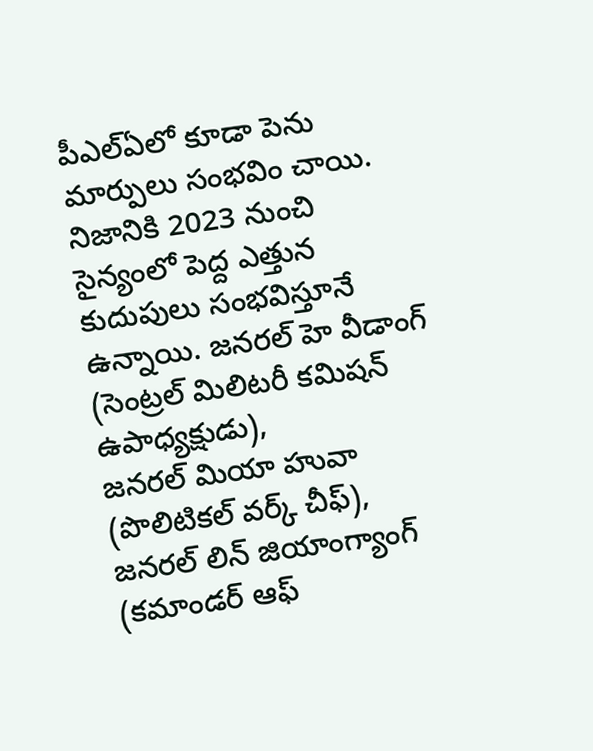పీఎల్‌ఏలో కూడా పెను మార్పులు సంభవిం చాయి. నిజానికి 2023 నుంచి సైన్యంలో పెద్ద ఎత్తున కుదుపులు సంభవిస్తూనే ఉన్నాయి. జనరల్‌ ‌హె వీడాంగ్‌ (సెంట్రల్‌ ‌మిలిటరీ కమిషన్‌ ఉపాధ్యక్షుడు), జనరల్‌ ‌మియా హువా (పొలిటికల్‌ ‌వర్క్ ‌చీఫ్‌), జనరల్‌ ‌లిన్‌ ‌జియాంగ్యాంగ్‌ (కమాండర్‌ ఆఫ్‌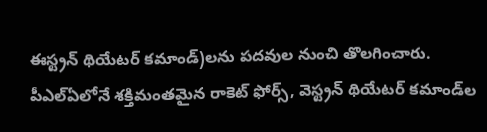ఈ‌స్ట్రన్‌ ‌థియేటర్‌ ‌కమాండ్‌)లను పదవుల నుంచి తొలగించారు. పీఎల్‌ఏలోనే శక్తిమంతమైన రాకెట్‌ ‌ఫోర్స్, వెస్ట్రన్‌ ‌థియేటర్‌ ‌కమాండ్‌ల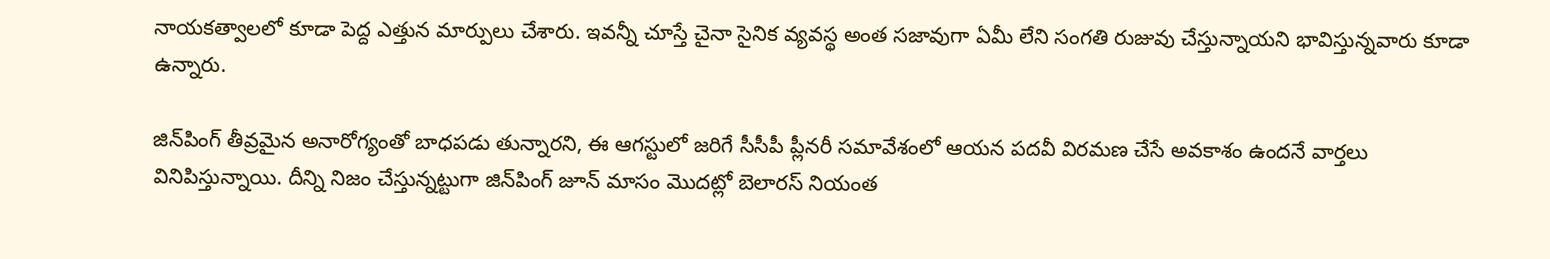నాయకత్వాలలో కూడా పెద్ద ఎత్తున మార్పులు చేశారు. ఇవన్నీ చూస్తే చైనా సైనిక వ్యవస్థ అంత సజావుగా ఏమీ లేని సంగతి రుజువు చేస్తున్నాయని భావిస్తున్నవారు కూడా ఉన్నారు.

జిన్‌పింగ్‌ ‌తీవ్రమైన అనారోగ్యంతో బాధపడు తున్నారని, ఈ ఆగస్టులో జరిగే సీసీపీ ప్లీనరీ సమావేశంలో ఆయన పదవీ విరమణ చేసే అవకాశం ఉందనే వార్తలు వినిపిస్తున్నాయి. దీన్ని నిజం చేస్తున్నట్టుగా జిన్‌పింగ్‌ ‌జూన్‌ ‌మాసం మొదట్లో బెలారస్‌ ‌నియంత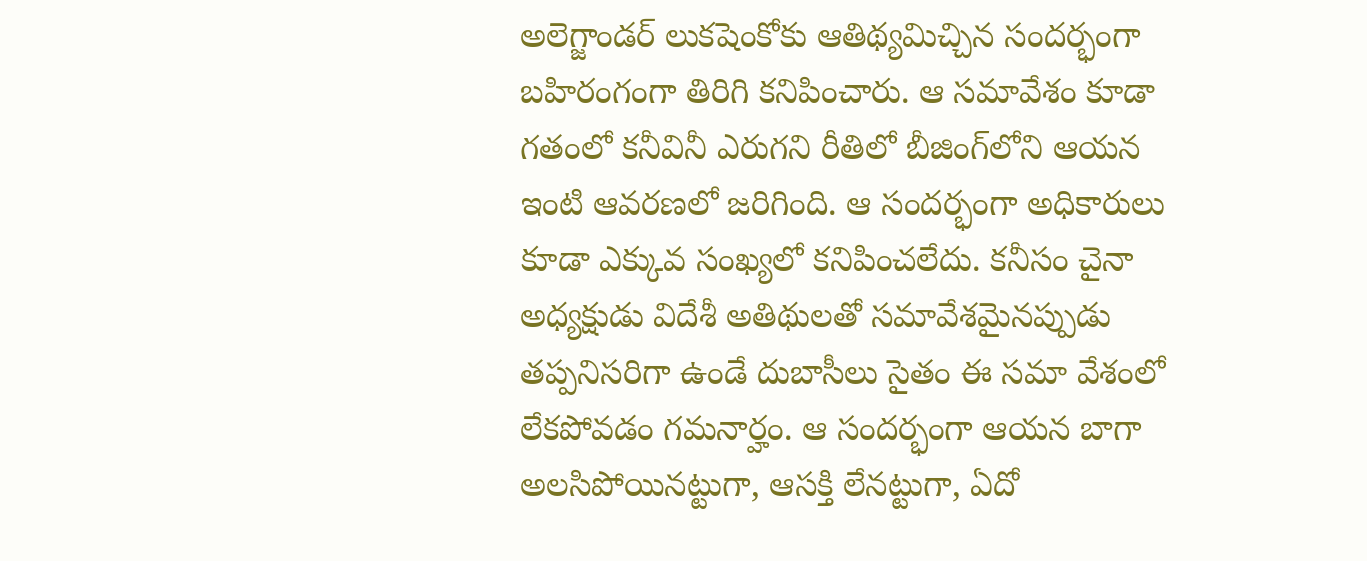అలెగ్జాండర్‌ ‌లుకషెంకోకు ఆతిథ్యమిచ్చిన సందర్భంగా బహిరంగంగా తిరిగి కనిపించారు. ఆ సమావేశం కూడా గతంలో కనీవినీ ఎరుగని రీతిలో బీజింగ్‌లోని ఆయన ఇంటి ఆవరణలో జరిగింది. ఆ సందర్భంగా అధికారులు కూడా ఎక్కువ సంఖ్యలో కనిపించలేదు. కనీసం చైనా అధ్యక్షుడు విదేశీ అతిథులతో సమావేశమైనప్పుడు తప్పనిసరిగా ఉండే దుబాసీలు సైతం ఈ సమా వేశంలో లేకపోవడం గమనార్హం. ఆ సందర్భంగా ఆయన బాగా అలసిపోయినట్టుగా, ఆసక్తి లేనట్టుగా, ఏదో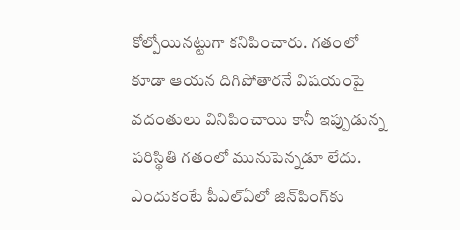కోల్పోయినట్టుగా కనిపించారు. గతంలో కూడా ఆయన దిగిపోతారనే విషయంపై వదంతులు వినిపించాయి కానీ ఇప్పుడున్న పరిస్థితి గతంలో మునుపెన్నడూ లేదు. ఎందుకంటే పీఎల్‌ఏలో జిన్‌పింగ్‌కు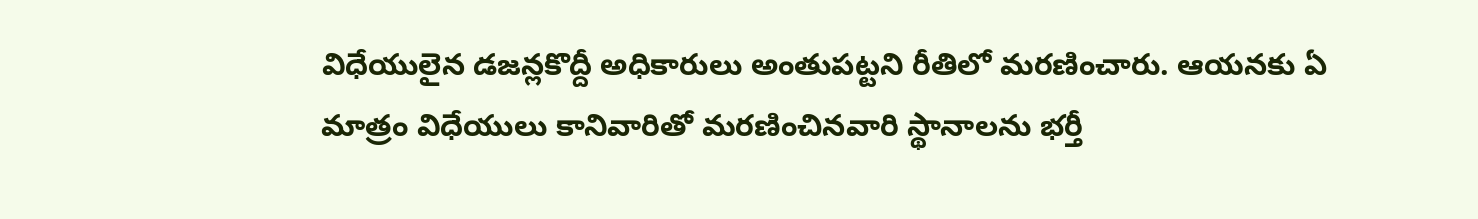విధేయులైన డజన్లకొద్దీ అధికారులు అంతుపట్టని రీతిలో మరణించారు. ఆయనకు ఏ మాత్రం విధేయులు కానివారితో మరణించినవారి స్థానాలను భర్తీ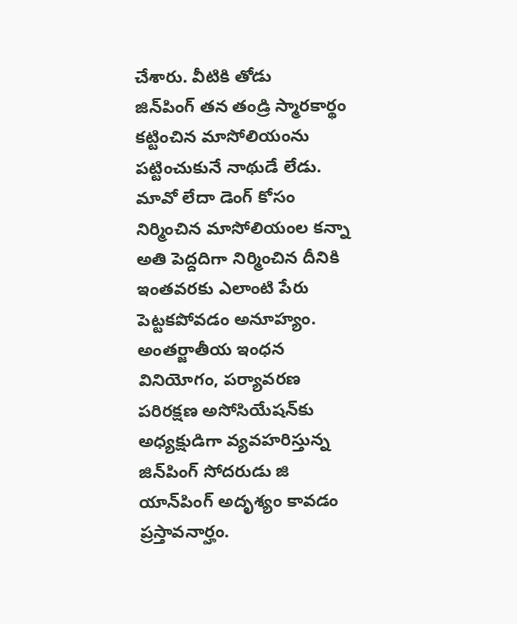చేశారు. వీటికి తోడు జిన్‌పింగ్‌ ‌తన తండ్రి స్మారకార్థం కట్టించిన మాసోలియంను పట్టించుకునే నాథుడే లేడు. మావో లేదా డెంగ్‌ ‌కోసం నిర్మించిన మాసోలియంల కన్నా అతి పెద్దదిగా నిర్మించిన దీనికి ఇంతవరకు ఎలాంటి పేరు పెట్టకపోవడం అనూహ్యం. అంతర్జాతీయ ఇంధన వినియోగం, పర్యావరణ పరిరక్షణ అసోసియేషన్‌కు అధ్యక్షుడిగా వ్యవహరిస్తున్న జిన్‌పింగ్‌ ‌సోదరుడు జి యాన్‌పింగ్‌ అదృశ్యం కావడం ప్రస్తావనార్హం.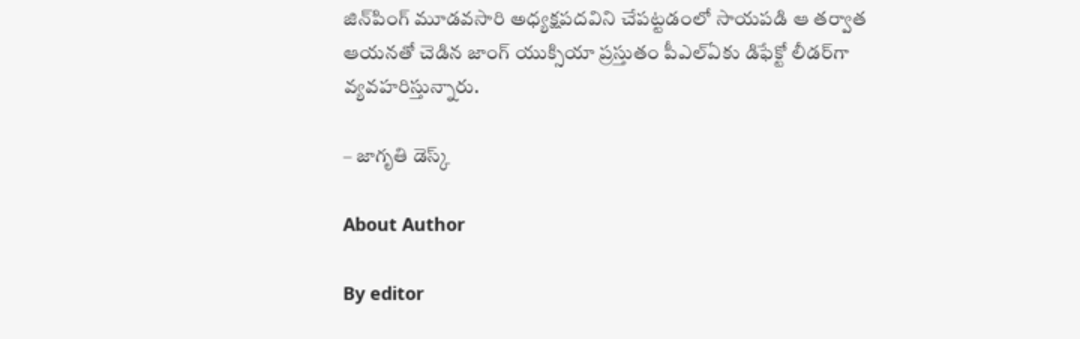జిన్‌పింగ్‌ ‌మూడవసారి అధ్యక్షపదవిని చేపట్టడంలో సాయపడి ఆ తర్వాత ఆయనతో చెడిన జాంగ్‌ ‌యుక్సియా ప్రస్తుతం పీఎల్‌ఏకు డిఫేక్టో లీడర్‌గా వ్యవహరిస్తున్నారు.

– జాగృతి డెస్క్

About Author

By editor